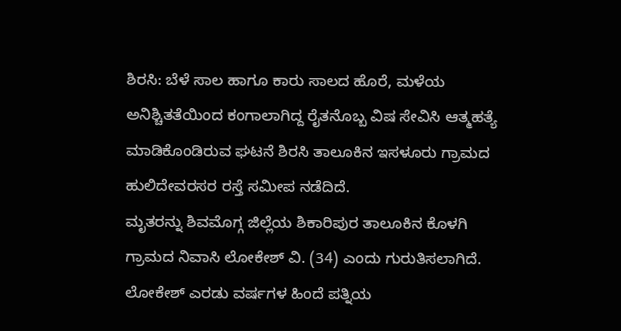ಶಿರಸಿ: ಬೆಳೆ ಸಾಲ ಹಾಗೂ ಕಾರು ಸಾಲದ ಹೊರೆ, ಮಳೆಯ ಅನಿಶ್ಚಿತತೆಯಿಂದ ಕಂಗಾಲಾಗಿದ್ದ ರೈತನೊಬ್ಬ ವಿಷ ಸೇವಿಸಿ ಆತ್ಮಹತ್ಯೆ ಮಾಡಿಕೊಂಡಿರುವ ಘಟನೆ ಶಿರಸಿ ತಾಲೂಕಿನ ಇಸಳೂರು ಗ್ರಾಮದ ಹುಲಿದೇವರಸರ ರಸ್ತೆ ಸಮೀಪ ನಡೆದಿದೆ.
ಮೃತರನ್ನು ಶಿವಮೊಗ್ಗ ಜಿಲ್ಲೆಯ ಶಿಕಾರಿಪುರ ತಾಲೂಕಿನ ಕೊಳಗಿ ಗ್ರಾಮದ ನಿವಾಸಿ ಲೋಕೇಶ್ ವಿ. (34) ಎಂದು ಗುರುತಿಸಲಾಗಿದೆ.
ಲೋಕೇಶ್ ಎರಡು ವರ್ಷಗಳ ಹಿಂದೆ ಪತ್ನಿಯ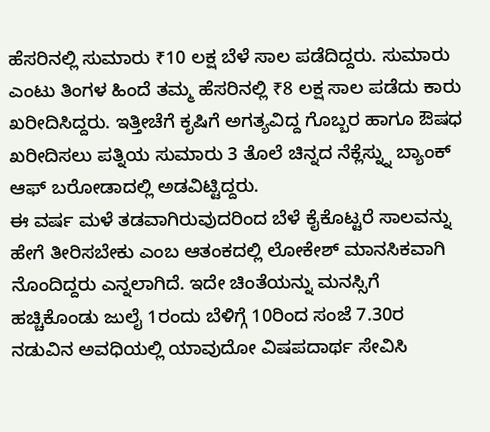ಹೆಸರಿನಲ್ಲಿ ಸುಮಾರು ₹10 ಲಕ್ಷ ಬೆಳೆ ಸಾಲ ಪಡೆದಿದ್ದರು. ಸುಮಾರು ಎಂಟು ತಿಂಗಳ ಹಿಂದೆ ತಮ್ಮ ಹೆಸರಿನಲ್ಲಿ ₹8 ಲಕ್ಷ ಸಾಲ ಪಡೆದು ಕಾರು ಖರೀದಿಸಿದ್ದರು. ಇತ್ತೀಚೆಗೆ ಕೃಷಿಗೆ ಅಗತ್ಯವಿದ್ದ ಗೊಬ್ಬರ ಹಾಗೂ ಔಷಧ ಖರೀದಿಸಲು ಪತ್ನಿಯ ಸುಮಾರು 3 ತೊಲೆ ಚಿನ್ನದ ನೆಕ್ಲೆಸ್ನ್ನು ಬ್ಯಾಂಕ್ ಆಫ್ ಬರೋಡಾದಲ್ಲಿ ಅಡವಿಟ್ಟಿದ್ದರು.
ಈ ವರ್ಷ ಮಳೆ ತಡವಾಗಿರುವುದರಿಂದ ಬೆಳೆ ಕೈಕೊಟ್ಟರೆ ಸಾಲವನ್ನು ಹೇಗೆ ತೀರಿಸಬೇಕು ಎಂಬ ಆತಂಕದಲ್ಲಿ ಲೋಕೇಶ್ ಮಾನಸಿಕವಾಗಿ ನೊಂದಿದ್ದರು ಎನ್ನಲಾಗಿದೆ. ಇದೇ ಚಿಂತೆಯನ್ನು ಮನಸ್ಸಿಗೆ ಹಚ್ಚಿಕೊಂಡು ಜುಲೈ 1ರಂದು ಬೆಳಿಗ್ಗೆ 10ರಿಂದ ಸಂಜೆ 7.30ರ ನಡುವಿನ ಅವಧಿಯಲ್ಲಿ ಯಾವುದೋ ವಿಷಪದಾರ್ಥ ಸೇವಿಸಿ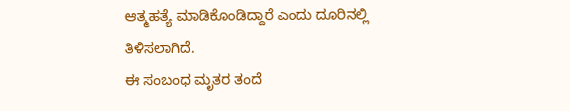ಆತ್ಮಹತ್ಯೆ ಮಾಡಿಕೊಂಡಿದ್ದಾರೆ ಎಂದು ದೂರಿನಲ್ಲಿ ತಿಳಿಸಲಾಗಿದೆ.
ಈ ಸಂಬಂಧ ಮೃತರ ತಂದೆ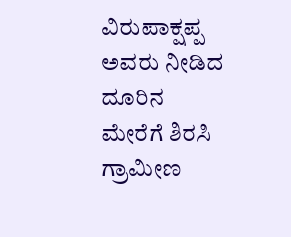ವಿರುಪಾಕ್ಷಪ್ಪ ಅವರು ನೀಡಿದ ದೂರಿನ ಮೇರೆಗೆ ಶಿರಸಿ ಗ್ರಾಮೀಣ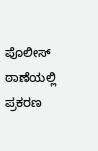ಪೊಲೀಸ್ ಠಾಣೆಯಲ್ಲಿ ಪ್ರಕರಣ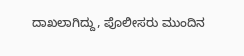ದಾಖಲಾಗಿದ್ದು, ಪೊಲೀಸರು ಮುಂದಿನ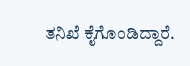ತನಿಖೆ ಕೈಗೊಂಡಿದ್ದಾರೆ.